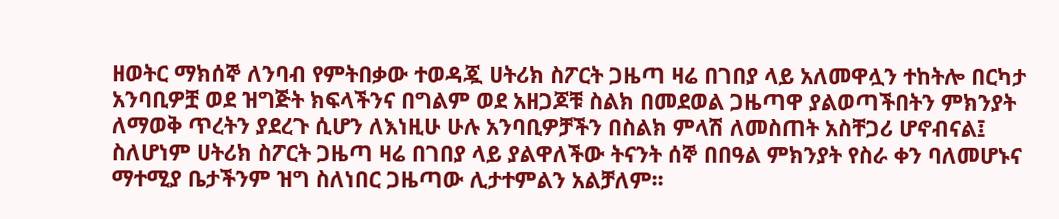ዘወትር ማክሰኞ ለንባብ የምትበቃው ተወዳጇ ሀትሪክ ስፖርት ጋዜጣ ዛሬ በገበያ ላይ አለመዋሏን ተከትሎ በርካታ አንባቢዎቿ ወደ ዝግጅት ክፍላችንና በግልም ወደ አዘጋጆቹ ስልክ በመደወል ጋዜጣዋ ያልወጣችበትን ምክንያት ለማወቅ ጥረትን ያደረጉ ሲሆን ለእነዚሁ ሁሉ አንባቢዎቻችን በስልክ ምላሽ ለመስጠት አስቸጋሪ ሆኖብናል፤ ስለሆነም ሀትሪክ ስፖርት ጋዜጣ ዛሬ በገበያ ላይ ያልዋለችው ትናንት ሰኞ በበዓል ምክንያት የስራ ቀን ባለመሆኑና ማተሚያ ቤታችንም ዝግ ስለነበር ጋዜጣው ሊታተምልን አልቻለም፡፡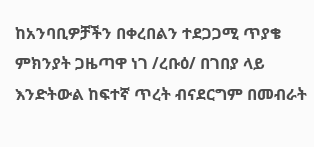ከአንባቢዎቻችን በቀረበልን ተደጋጋሚ ጥያቄ ምክንያት ጋዜጣዋ ነገ /ረቡዕ/ በገበያ ላይ እንድትውል ከፍተኛ ጥረት ብናደርግም በመብራት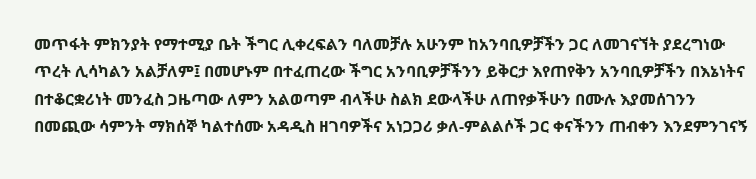መጥፋት ምክንያት የማተሚያ ቤት ችግር ሊቀረፍልን ባለመቻሉ አሁንም ከአንባቢዎቻችን ጋር ለመገናኘት ያደረግነው ጥረት ሊሳካልን አልቻለም፤ በመሆኑም በተፈጠረው ችግር አንባቢዎቻችንን ይቅርታ እየጠየቅን አንባቢዎቻችን በእኔነትና በተቆርቋሪነት መንፈስ ጋዜጣው ለምን አልወጣም ብላችሁ ስልክ ደውላችሁ ለጠየቃችሁን በሙሉ እያመሰገንን በመጪው ሳምንት ማክሰኞ ካልተሰሙ አዳዲስ ዘገባዎችና አነጋጋሪ ቃለ-ምልልሶች ጋር ቀናችንን ጠብቀን እንደምንገናኝ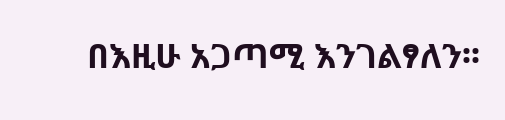በእዚሁ አጋጣሚ እንገልፃለን፡፡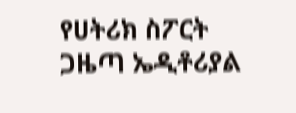የሀትሪክ ስፖርት ጋዜጣ ኤዲቶሪያል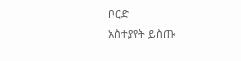ቦርድ
አስተያየት ይስጡ